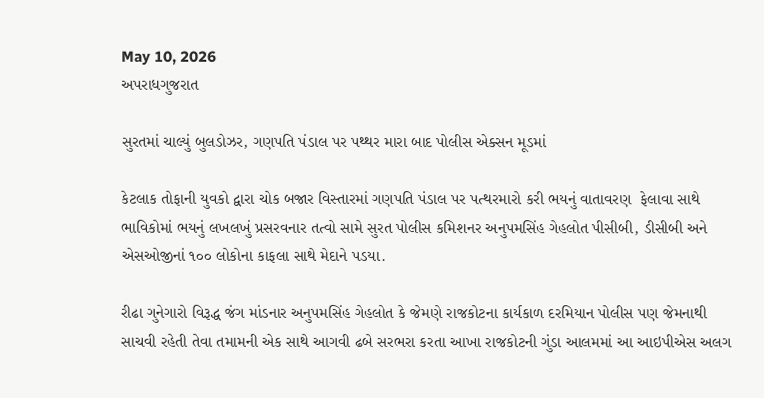May 10, 2026
અપરાધગુજરાત

સુરતમાં ચાલ્યું બુલડોઝર, ગણપતિ પંડાલ પર પથ્થર મારા બાદ પોલીસ એક્સન મૂડમાં

કેટલાક તોફાની યુવકો દ્વારા ચોક બજાર વિસ્‍તારમાં ગણપતિ પંડાલ પર પત્‍થરમારો કરી ભયનું વાતાવરણ  ફેલાવા સાથે ભાવિકોમાં ભયનું લખલખું પ્રસરવનાર તત્‍વો સામે સુરત પોલીસ કમિશનર અનુપમસિંહ ગેહલોત પીસીબી, ડીસીબી અને એસઓજીનાં ૧૦૦ લોકોના કાફલા સાથે મેદાને પડયા.

રીઢા ગુનેગારો વિરૂદ્ધ જંગ માંડનાર અનુપમસિંહ ગેહલોત કે જેમણે રાજકોટના કાર્યકાળ દરમિયાન પોલીસ પણ જેમનાથી  સાચવી રહેતી તેવા તમામની એક સાથે આગવી ઢબે સરભરા કરતા આખા રાજકોટની ગુંડા આલમમાં આ આઇપીએસ અલગ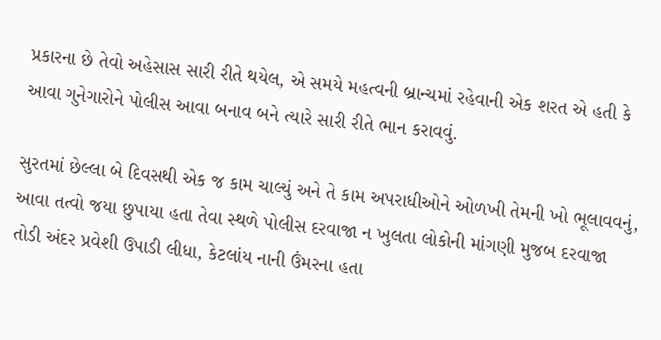પ્રકારના છે તેવો અહેસાસ સારી રીતે થયેલ, એ સમયે મહત્‍વની બ્રાન્‍ચમાં રહેવાની એક શરત એ હતી કે આવા ગુનેગારોને પોલીસ આવા બનાવ બને ત્‍યારે સારી રીતે ભાન કરાવવું.

સુરતમાં છેલ્લા બે દિવસથી એક જ કામ ચાલ્‍યું અને તે કામ અપરાધીઓને ઓળખી તેમની ખો ભૂલાવવનું, આવા તત્‍વો જયા છુપાયા હતા તેવા સ્‍થળે પોલીસ દરવાજા ન ખુલતા લોકોની માંગણી મુજબ દરવાજા તોડી અંદર પ્રવેશી ઉપાડી લીધા, કેટલાંય નાની ઉંમરના હતા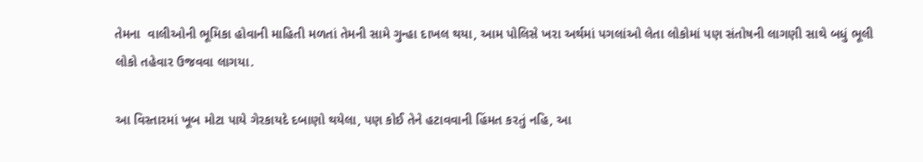તેમના  વાલીઓની ભૂમિકા હોવાની માહિતી મળતાં તેમની સામે ગુન્‍હા દાખલ થયા, આમ પોલિસે ખરા અર્થમાં પગલાંઓ લેતા લોકોમાં પણ સંતોષની લાગણી સાથે બધું ભૂલી લોકો તહેવાર ઉજવવા લાગયા.

આ વિસ્‍તારમાં ખૂબ મોટા પાયે ગેરકાયદે દબાણો થયેલા, પણ કોઈ તેને હટાવવાની હિંમત કરતું નહિ, આ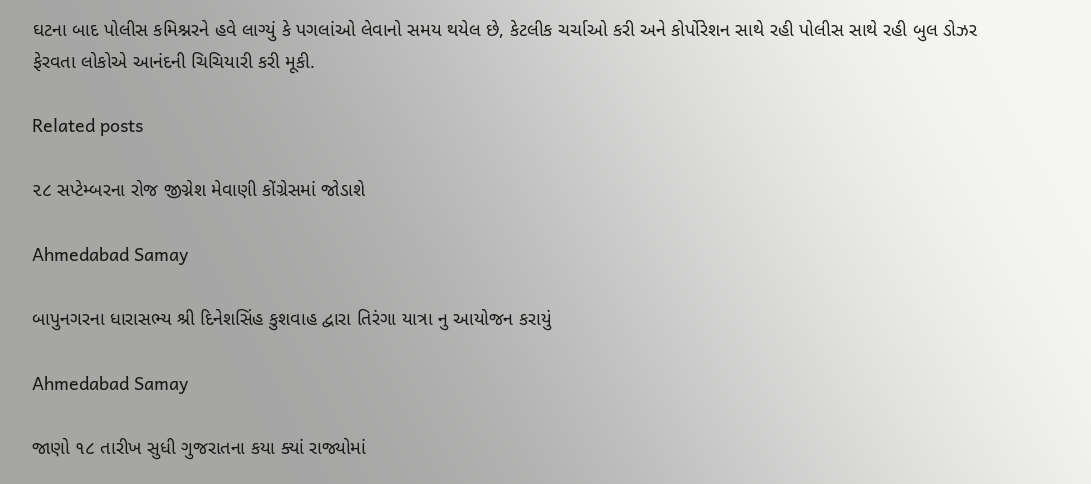ઘટના બાદ પોલીસ કમિશ્નરને હવે લાગ્‍યું કે પગલાંઓ લેવાનો સમય થયેલ છે, કેટલીક ચર્ચાઓ કરી અને કોર્પોરેશન સાથે રહી પોલીસ સાથે રહી બુલ ડોઝર ફેરવતા લોકોએ આનંદની ચિચિયારી કરી મૂકી.

Related posts

૨૮ સપ્ટેમ્બરના રોજ જીગ્નેશ મેવાણી કોંગ્રેસમાં જોડાશે

Ahmedabad Samay

બાપુનગરના ધારાસભ્ય શ્રી દિનેશસિંહ કુશવાહ દ્વારા તિરંગા યાત્રા નુ આયોજન કરાયું

Ahmedabad Samay

જાણો ૧૮ તારીખ સુધી ગુજરાતના કયા ક્યાં રાજ્યોમાં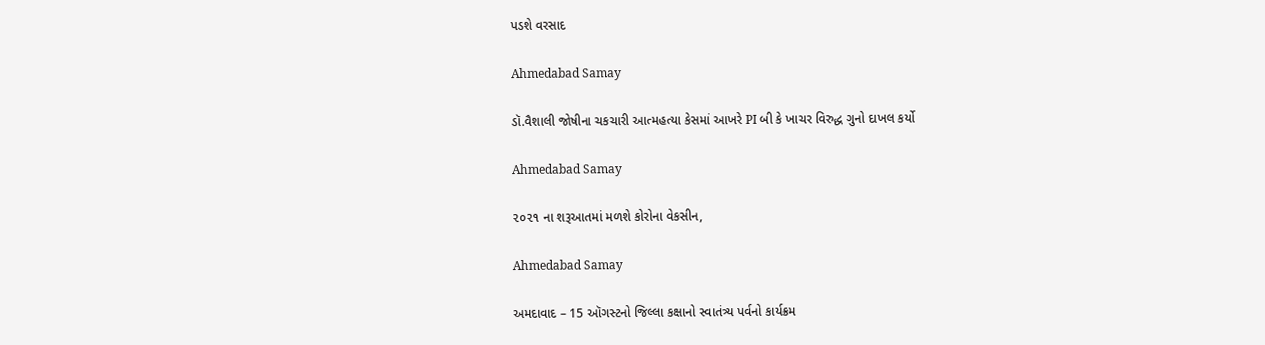પડશે વરસાદ

Ahmedabad Samay

ડૉ.વૈશાલી જોષીના ચકચારી આત્મહત્યા કેસમાં આખરે PI બી કે ખાચર વિરુદ્ધ ગુનો દાખલ કર્યો

Ahmedabad Samay

૨૦૨૧ ના શરૂઆતમાં મળશે કોરોના વેકસીન,

Ahmedabad Samay

અમદાવાદ – 15 ઑગસ્ટનો જિલ્લા કક્ષાનો સ્વાતંત્ર્ય પર્વનો કાર્યક્રમ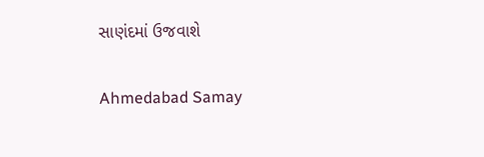સાણંદમાં ઉજવાશે

Ahmedabad Samay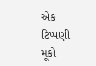એક ટિપ્પણી મૂકો